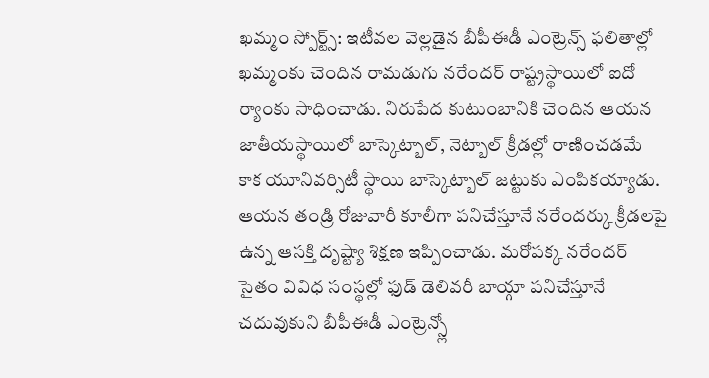ఖమ్మం స్పోర్ట్స్: ఇటీవల వెల్లడైన బీపీఈడీ ఎంట్రెన్స్ ఫలితాల్లో ఖమ్మంకు చెందిన రామడుగు నరేందర్ రాష్ట్రస్థాయిలో ఐదో ర్యాంకు సాధించాడు. నిరుపేద కుటుంబానికి చెందిన ఆయన జాతీయస్థాయిలో బాస్కెట్బాల్, నెట్బాల్ క్రీడల్లో రాణించడమే కాక యూనివర్సిటీ స్థాయి బాస్కెట్బాల్ జట్టుకు ఎంపికయ్యాడు. ఆయన తండ్రి రోజువారీ కూలీగా పనిచేస్తూనే నరేందర్కు క్రీడలపై ఉన్న ఆసక్తి దృష్ట్యా శిక్షణ ఇప్పించాడు. మరోపక్క నరేందర్ సైతం వివిధ సంస్థల్లో ఫుడ్ డెలివరీ బాయ్గా పనిచేస్తూనే చదువుకుని బీపీఈడీ ఎంట్రెన్స్లో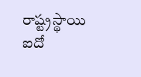రాష్ట్రస్థాయి ఐదో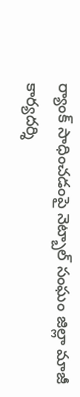ర్యాంక్ సాధించడంపై నెట్బాల్ సంఘం జిల్లా మాజీ కార్యదర్శి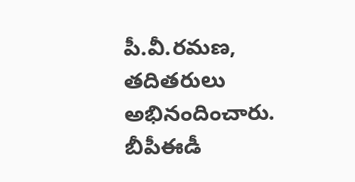పీ.వీ.రమణ, తదితరులు అభినందించారు.
బీపీఈడీ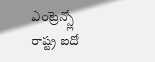ఎంట్రెన్స్లో
రాష్ట్ర ఐదో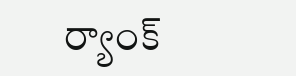ర్యాంక్